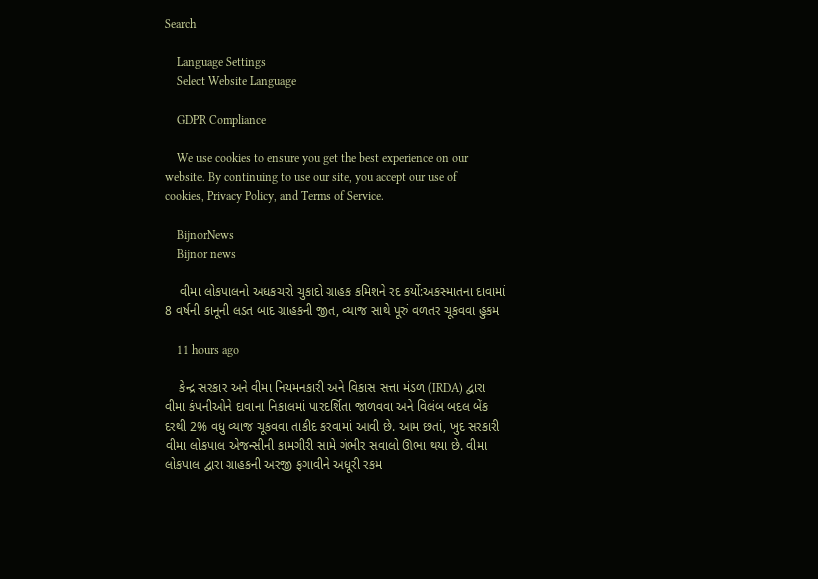Search

    Language Settings
    Select Website Language

    GDPR Compliance

    We use cookies to ensure you get the best experience on our website. By continuing to use our site, you accept our use of cookies, Privacy Policy, and Terms of Service.

    BijnorNews
    Bijnor news

    વીમા લોકપાલનો અધકચરો ચુકાદો ગ્રાહક કમિશને રદ કર્યો:અકસ્માતના દાવામાં 8 વર્ષની કાનૂની લડત બાદ ગ્રાહકની જીત, વ્યાજ સાથે પૂરું વળતર ચૂકવવા હુકમ

    11 hours ago

    કેન્દ્ર સરકાર અને વીમા નિયમનકારી અને વિકાસ સત્તા મંડળ (IRDA) દ્વારા વીમા કંપનીઓને દાવાના નિકાલમાં પારદર્શિતા જાળવવા અને વિલંબ બદલ બેંક દરથી 2% વધુ વ્યાજ ચૂકવવા તાકીદ કરવામાં આવી છે. આમ છતાં, ખુદ સરકારી વીમા લોકપાલ એજન્સીની કામગીરી સામે ગંભીર સવાલો ઊભા થયા છે. વીમા લોકપાલ દ્વારા ગ્રાહકની અરજી ફગાવીને અધૂરી રકમ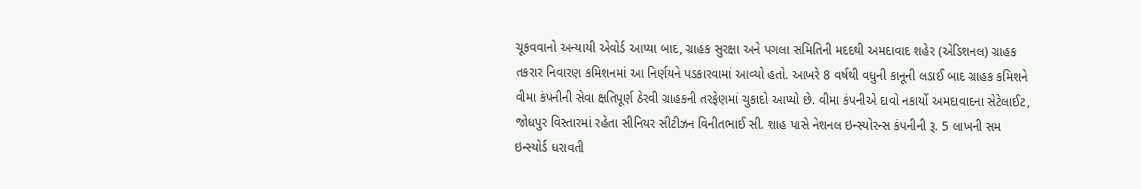ચૂકવવાનો અન્યાયી એવોર્ડ આપ્યા બાદ, ગ્રાહક સુરક્ષા અને પગલા સમિતિની મદદથી અમદાવાદ શહેર (એડિશનલ) ગ્રાહક તકરાર નિવારણ કમિશનમાં આ નિર્ણયને પડકારવામાં આવ્યો હતો. આખરે 8 વર્ષથી વધુની કાનૂની લડાઈ બાદ ગ્રાહક કમિશને વીમા કંપનીની સેવા ક્ષતિપૂર્ણ ઠેરવી ગ્રાહકની તરફેણમાં ચુકાદો આપ્યો છે. વીમા કંપનીએ દાવો નકાર્યો અમદાવાદના સેટેલાઈટ, જોધપુર વિસ્તારમાં રહેતા સીનિયર સીટીઝન વિનીતભાઈ સી. શાહ પાસે નેશનલ ઇન્સ્યોરન્સ કંપનીની રૂ. 5 લાખની સમ ઇન્સ્યોર્ડ ધરાવતી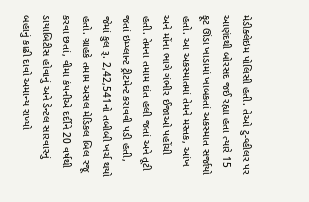મેડીક્લેઇમ પોલિસી હતી. તેઓ ટુ-વ્હીલર પર આણંદથી બોરસદ જઈ રહ્યા હતા ત્યારે 15 ફૂટ ઊંડા ખાડામાં ખાબકતાં અકસ્માત સર્જાયો હતો. આ અકસ્માતમાં તેમને મસ્તક, આંખ અને મોંના ભાગે ગંભીર ઈજાઓ પહોંચી હતી. તેમના તમામ દાંત હલી જતાં અને તૂટી જતાં ઇમ્પ્લાન્ટ ટ્રીટમેન્ટ કરાવવી પડી હતી, જેમાં કુલ રૂ. 2,42,541નો તબીબી ખર્ચ થયો હતો. ગ્રાહકે તમામ અસલ મેડિકલ બિલ રજૂ કરવા છતાં, વીમા કંપનીએ દર્દીને 20 વર્ષથી ડાયાબિટીસ હોવાનું અને ડેન્ટલ સારવારનું બહાનું કાઢી દાવો અમાન્ય રાખ્યો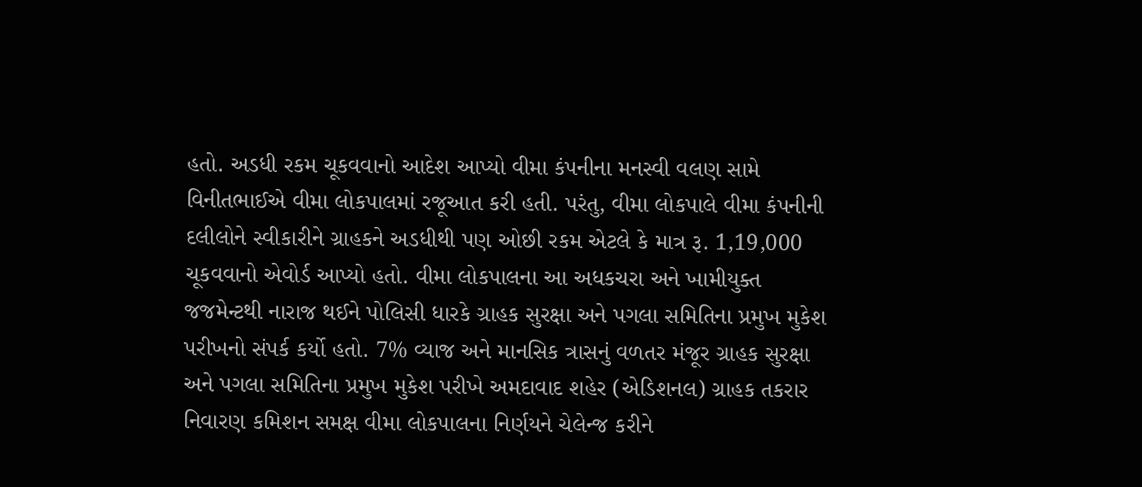હતો. અડધી રકમ ચૂકવવાનો આદેશ આપ્યો વીમા કંપનીના મનસ્વી વલણ સામે વિનીતભાઈએ વીમા લોકપાલમાં રજૂઆત કરી હતી. પરંતુ, વીમા લોકપાલે વીમા કંપનીની દલીલોને સ્વીકારીને ગ્રાહકને અડધીથી પણ ઓછી રકમ એટલે કે માત્ર રૂ. 1,19,000 ચૂકવવાનો એવોર્ડ આપ્યો હતો. વીમા લોકપાલના આ અધકચરા અને ખામીયુક્ત જજમેન્ટથી નારાજ થઈને પોલિસી ધારકે ગ્રાહક સુરક્ષા અને પગલા સમિતિના પ્રમુખ મુકેશ પરીખનો સંપર્ક કર્યો હતો. 7% વ્યાજ અને માનસિક ત્રાસનું વળતર મંજૂર ગ્રાહક સુરક્ષા અને પગલા સમિતિના પ્રમુખ મુકેશ પરીખે અમદાવાદ શહેર (એડિશનલ) ગ્રાહક તકરાર નિવારણ કમિશન સમક્ષ વીમા લોકપાલના નિર્ણયને ચેલેન્જ કરીને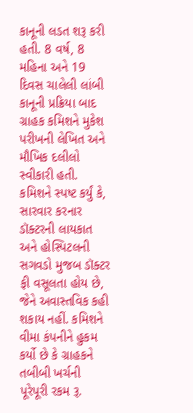કાનૂની લડત શરૂ કરી હતી. 8 વર્ષ, 8 મહિના અને 19 દિવસ ચાલેલી લાંબી કાનૂની પ્રક્રિયા બાદ ગ્રાહક કમિશને મુકેશ પરીખની લેખિત અને મૌખિક દલીલો સ્વીકારી હતી. કમિશને સ્પષ્ટ કર્યું કે, સારવાર કરનાર ડૉક્ટરની લાયકાત અને હોસ્પિટલની સગવડો મુજબ ડૉક્ટર ફી વસૂલતા હોય છે, જેને અવાસ્તવિક કહી શકાય નહીં. કમિશને વીમા કંપનીને હુકમ કર્યો છે કે ગ્રાહકને તબીબી ખર્ચની પૂરેપૂરી રકમ રૂ.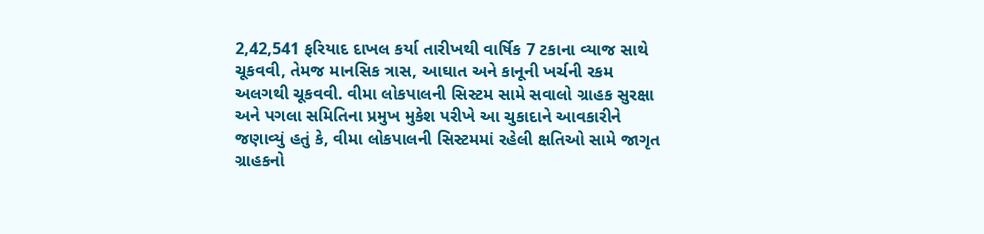2,42,541 ફરિયાદ દાખલ કર્યા તારીખથી વાર્ષિક 7 ટકાના વ્યાજ સાથે ચૂકવવી, તેમજ માનસિક ત્રાસ, આઘાત અને કાનૂની ખર્ચની રકમ અલગથી ચૂકવવી. વીમા લોકપાલની સિસ્ટમ સામે સવાલો ગ્રાહક સુરક્ષા અને પગલા સમિતિના પ્રમુખ મુકેશ પરીખે આ ચુકાદાને આવકારીને જણાવ્યું હતું કે, વીમા લોકપાલની સિસ્ટમમાં રહેલી ક્ષતિઓ સામે જાગૃત ગ્રાહકનો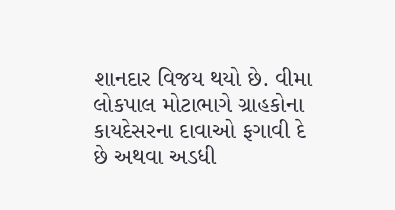શાનદાર વિજય થયો છે. વીમા લોકપાલ મોટાભાગે ગ્રાહકોના કાયદેસરના દાવાઓ ફગાવી દે છે અથવા અડધી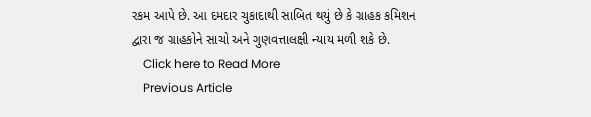રકમ આપે છે. આ દમદાર ચુકાદાથી સાબિત થયું છે કે ગ્રાહક કમિશન દ્વારા જ ગ્રાહકોને સાચો અને ગુણવત્તાલક્ષી ન્યાય મળી શકે છે.
    Click here to Read More
    Previous Article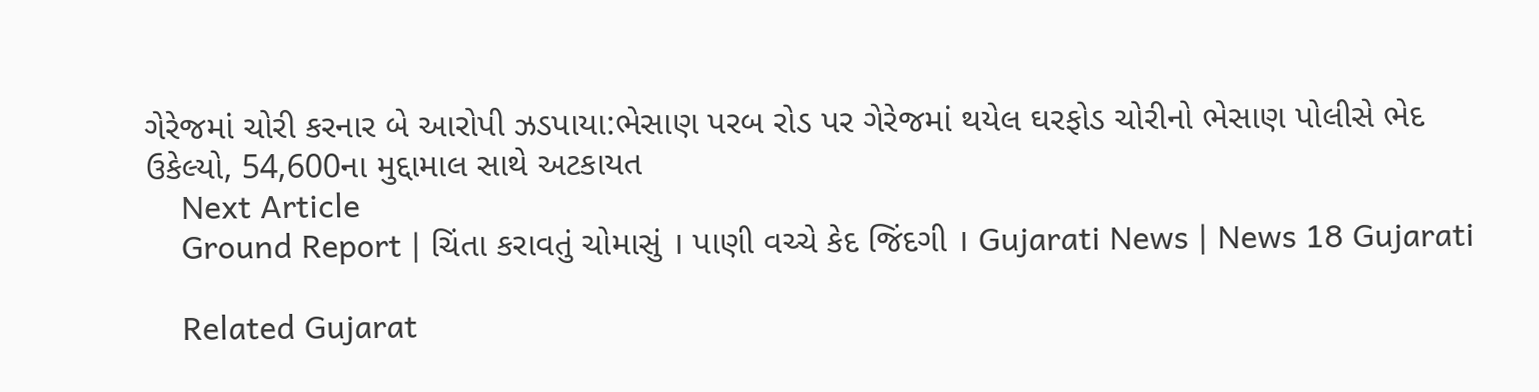ગેરેજમાં ચોરી કરનાર બે આરોપી ઝડપાયા:ભેસાણ પરબ રોડ પર ગેરેજમાં થયેલ ઘરફોડ ચોરીનો ભેસાણ પોલીસે ભેદ ઉકેલ્યો, 54,600ના મુદ્દામાલ સાથે અટકાયત
    Next Article
    Ground Report | ચિંતા કરાવતું ચોમાસું । પાણી વચ્ચે કેદ જિંદગી । Gujarati News | News 18 Gujarati

    Related Gujarat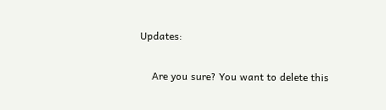Updates:

    Are you sure? You want to delete this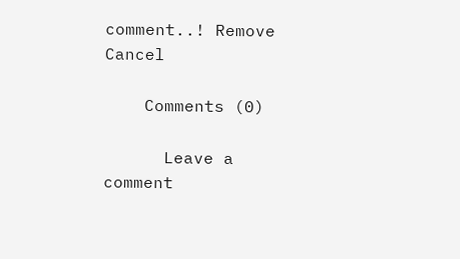comment..! Remove Cancel

    Comments (0)

      Leave a comment